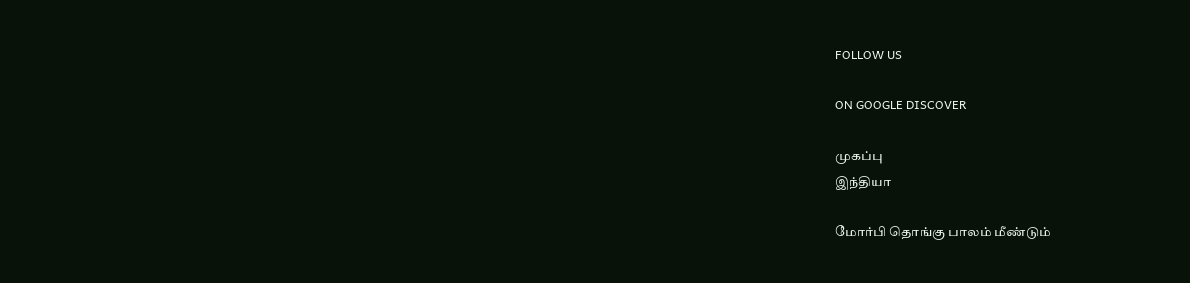FOLLOW US

ON GOOGLE DISCOVER

முகப்பு
இந்தியா

மோர்பி தொங்கு பாலம் மீண்டும்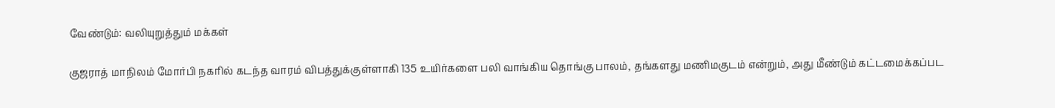வேண்டும்: வலியுறுத்தும் மக்கள்

குஜராத் மாநிலம் மோர்பி நகரில் கடந்த வாரம் விபத்துக்குள்ளாகி 135 உயிர்களை பலி வாங்கிய தொங்கு பாலம், தங்களது மணிமகுடம் என்றும், அது மீண்டும் கட்டமைக்கப்பட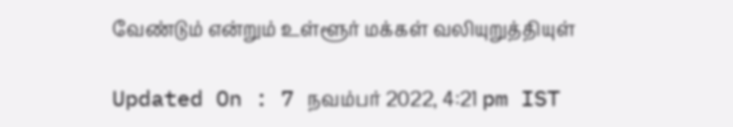வேண்டும் என்றும் உள்ளூர் மக்கள் வலியுறுத்தியுள்

Updated On : 7 நவம்பர் 2022, 4:21 pm IST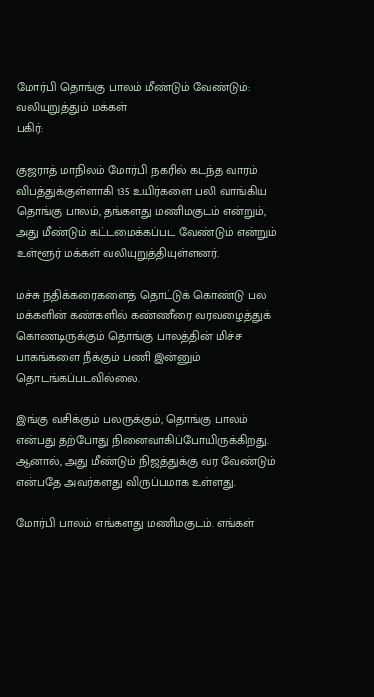மோர்பி தொங்கு பாலம் மீண்டும் வேண்டும்: வலியுறுத்தும் மக்கள்
பகிர்:

குஜராத் மாநிலம் மோர்பி நகரில் கடந்த வாரம் விபத்துக்குள்ளாகி 135 உயிர்களை பலி வாங்கிய தொங்கு பாலம், தங்களது மணிமகுடம் என்றும், அது மீண்டும் கட்டமைக்கப்பட வேண்டும் என்றும் உள்ளூர் மக்கள் வலியுறுத்தியுள்ளனர்.

மச்சு நதிக்கரைகளைத் தொட்டுக் கொண்டு பல மக்களின் கண்களில் கண்ணீரை வரவழைத்துக் கொணடிருக்கும் தொங்கு பாலத்தின் மிச்ச பாகங்களை நீக்கும் பணி இன்னும் தொடங்கப்படவில்லை.

இங்கு வசிக்கும் பலருக்கும், தொங்கு பாலம் என்பது தற்போது நினைவாகிப்போயிருக்கிறது. ஆனால், அது மீண்டும் நிஜத்துக்கு வர வேண்டும் என்பதே அவர்களது விருப்பமாக உள்ளது.

மோர்பி பாலம் எங்களது மணிமகுடம். எங்கள்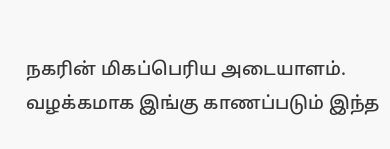நகரின் மிகப்பெரிய அடையாளம். வழக்கமாக இங்கு காணப்படும் இந்த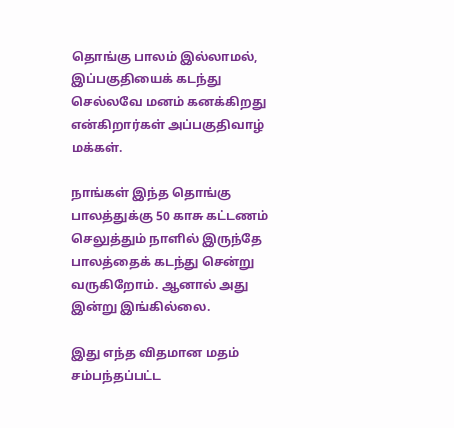தொங்கு பாலம் இல்லாமல், இப்பகுதியைக் கடந்து செல்லவே மனம் கனக்கிறது என்கிறார்கள் அப்பகுதிவாழ் மக்கள்.

நாங்கள் இந்த தொங்கு பாலத்துக்கு 50 காசு கட்டணம் செலுத்தும் நாளில் இருந்தே பாலத்தைக் கடந்து சென்று வருகிறோம். ஆனால் அது இன்று இங்கில்லை.

இது எந்த விதமான மதம் சம்பந்தப்பட்ட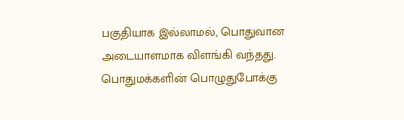பகுதியாக இல்லாமல், பொதுவான அடையாளமாக விளங்கி வந்தது. பொதுமக்களின் பொழுதுபோக்கு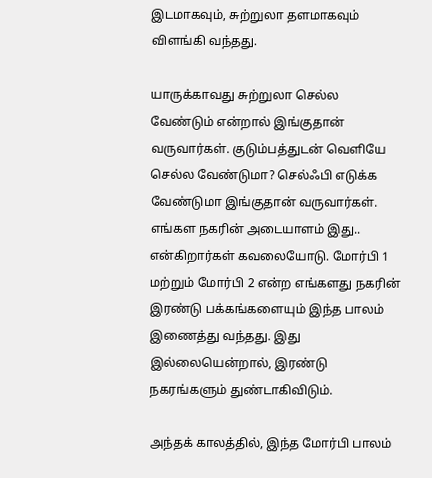இடமாகவும், சுற்றுலா தளமாகவும் விளங்கி வந்தது.

யாருக்காவது சுற்றுலா செல்ல வேண்டும் என்றால் இங்குதான் வருவார்கள். குடும்பத்துடன் வெளியே செல்ல வேண்டுமா? செல்ஃபி எடுக்க வேண்டுமா இங்குதான் வருவார்கள். எங்கள நகரின் அடையாளம் இது.. என்கிறார்கள் கவலையோடு. மோர்பி 1 மற்றும் மோர்பி 2 என்ற எங்களது நகரின் இரண்டு பக்கங்களையும் இந்த பாலம் இணைத்து வந்தது. இது இல்லையென்றால், இரண்டு நகரங்களும் துண்டாகிவிடும்.

அந்தக் காலத்தில், இந்த மோர்பி பாலம்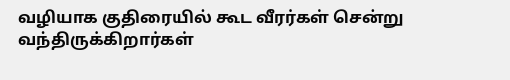வழியாக குதிரையில் கூட வீரர்கள் சென்று வந்திருக்கிறார்கள்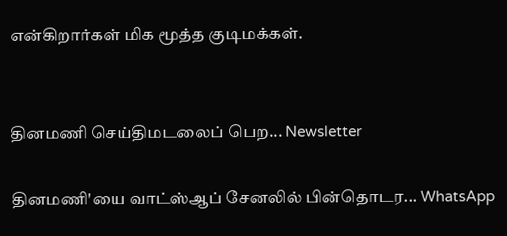என்கிறார்கள் மிக மூத்த குடிமக்கள்.


தினமணி செய்திமடலைப் பெற... Newsletter

தினமணி'யை வாட்ஸ்ஆப் சேனலில் பின்தொடர... WhatsApp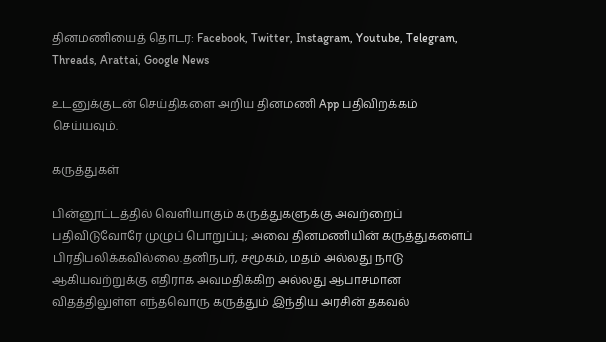தினமணியைத் தொடர: Facebook, Twitter, Instagram, Youtube, Telegram, Threads, Arattai, Google News

உடனுக்குடன் செய்திகளை அறிய தினமணி App பதிவிறக்கம் செய்யவும்.

கருத்துகள்

பின்னூட்டத்தில் வெளியாகும் கருத்துகளுக்கு அவற்றைப் பதிவிடுவோரே முழுப் பொறுப்பு; அவை தினமணியின் கருத்துகளைப் பிரதிபலிக்கவில்லை.தனிநபர், சமூகம், மதம் அல்லது நாடு ஆகியவற்றுக்கு எதிராக அவமதிக்கிற அல்லது ஆபாசமான விதத்திலுள்ள எந்தவொரு கருத்தும் இந்திய அரசின் தகவல்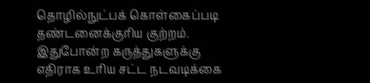தொழில்நுட்பக் கொள்கைப்படி தண்டனைக்குரிய குற்றம். இதுபோன்ற கருத்துகளுக்கு எதிராக உரிய சட்ட நடவடிக்கை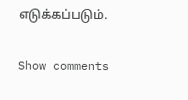எடுக்கப்படும்.

Show comments